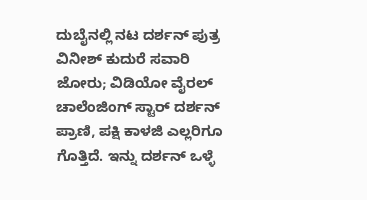ದುಬೈನಲ್ಲಿ ನಟ ದರ್ಶನ್ ಪುತ್ರ ವಿನೀಶ್ ಕುದುರೆ ಸವಾರಿ ಜೋರು; ವಿಡಿಯೋ ವೈರಲ್
ಚಾಲೆಂಜಿಂಗ್ ಸ್ಟಾರ್ ದರ್ಶನ್ ಪ್ರಾಣಿ, ಪಕ್ಷಿ ಕಾಳಜಿ ಎಲ್ಲರಿಗೂ ಗೊತ್ತಿದೆ. ಇನ್ನು ದರ್ಶನ್ ಒಳ್ಳೆ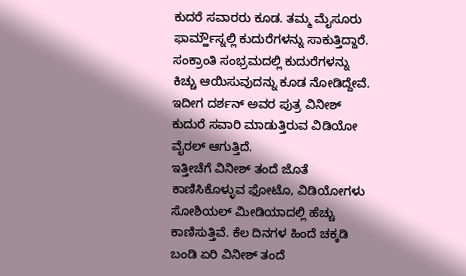ಕುದರೆ ಸವಾರರು ಕೂಡ. ತಮ್ಮ ಮೈಸೂರು ಫಾರ್ಮ್ಹೌಸ್ನಲ್ಲಿ ಕುದುರೆಗಳನ್ನು ಸಾಕುತ್ತಿದ್ದಾರೆ. ಸಂಕ್ರಾಂತಿ ಸಂಭ್ರಮದಲ್ಲಿ ಕುದುರೆಗಳನ್ನು ಕಿಚ್ಚು ಆಯಿಸುವುದನ್ನು ಕೂಡ ನೋಡಿದ್ದೇವೆ. ಇದೀಗ ದರ್ಶನ್ ಅವರ ಪುತ್ರ ವಿನೀಶ್ ಕುದುರೆ ಸವಾರಿ ಮಾಡುತ್ತಿರುವ ವಿಡಿಯೋ ವೈರಲ್ ಆಗುತ್ತಿದೆ.
ಇತ್ತೀಚೆಗೆ ವಿನೀಶ್ ತಂದೆ ಜೊತೆ ಕಾಣಿಸಿಕೊಳ್ಳುವ ಫೋಟೊ, ವಿಡಿಯೋಗಳು ಸೋಶಿಯಲ್ ಮೀಡಿಯಾದಲ್ಲಿ ಹೆಚ್ಚು ಕಾಣಿಸುತ್ತಿವೆ. ಕೆಲ ದಿನಗಳ ಹಿಂದೆ ಚಕ್ಕಡಿ ಬಂಡಿ ಏರಿ ವಿನೀಶ್ ತಂದೆ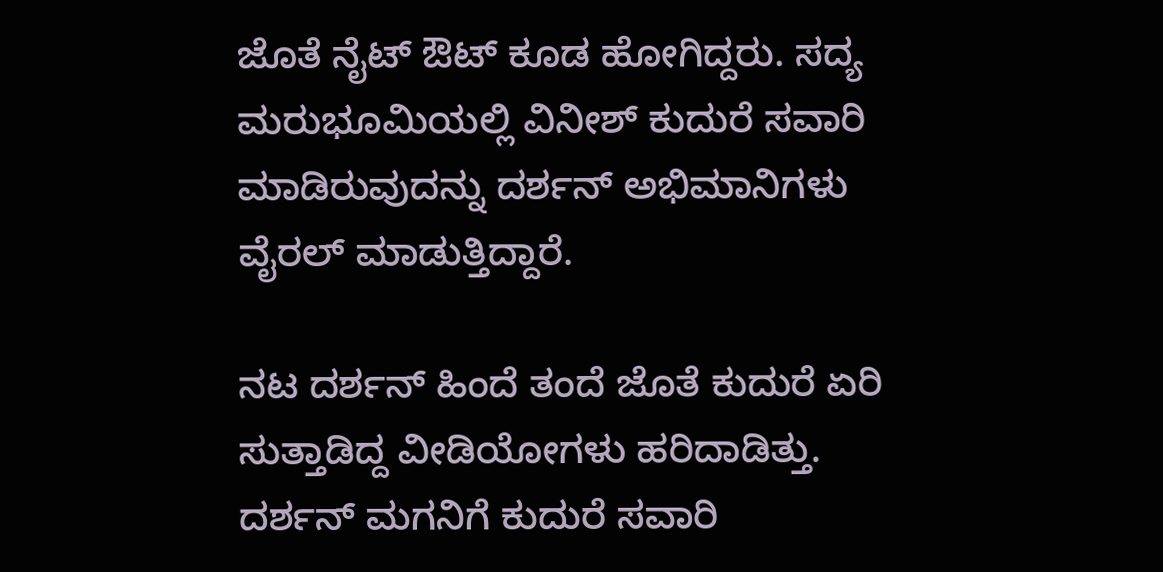ಜೊತೆ ನೈಟ್ ಔಟ್ ಕೂಡ ಹೋಗಿದ್ದರು. ಸದ್ಯ ಮರುಭೂಮಿಯಲ್ಲಿ ವಿನೀಶ್ ಕುದುರೆ ಸವಾರಿ ಮಾಡಿರುವುದನ್ನು ದರ್ಶನ್ ಅಭಿಮಾನಿಗಳು ವೈರಲ್ ಮಾಡುತ್ತಿದ್ದಾರೆ.

ನಟ ದರ್ಶನ್ ಹಿಂದೆ ತಂದೆ ಜೊತೆ ಕುದುರೆ ಏರಿ ಸುತ್ತಾಡಿದ್ದ ವೀಡಿಯೋಗಳು ಹರಿದಾಡಿತ್ತು. ದರ್ಶನ್ ಮಗನಿಗೆ ಕುದುರೆ ಸವಾರಿ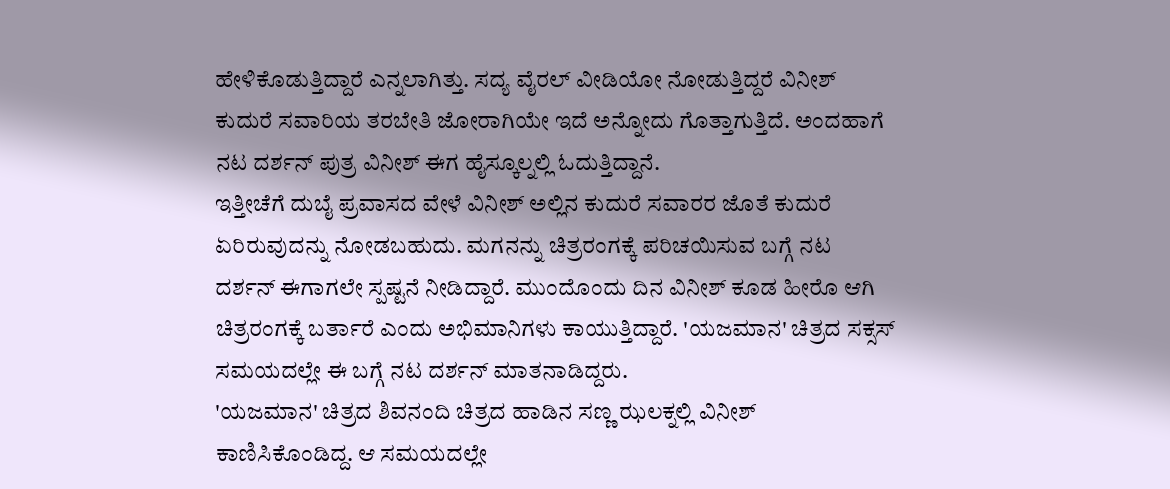ಹೇಳಿಕೊಡುತ್ತಿದ್ದಾರೆ ಎನ್ನಲಾಗಿತ್ತು. ಸದ್ಯ ವೈರಲ್ ವೀಡಿಯೋ ನೋಡುತ್ತಿದ್ದರೆ ವಿನೀಶ್ ಕುದುರೆ ಸವಾರಿಯ ತರಬೇತಿ ಜೋರಾಗಿಯೇ ಇದೆ ಅನ್ನೋದು ಗೊತ್ತಾಗುತ್ತಿದೆ. ಅಂದಹಾಗೆ ನಟ ದರ್ಶನ್ ಪುತ್ರ ವಿನೀಶ್ ಈಗ ಹೈಸ್ಕೂಲ್ನಲ್ಲಿ ಓದುತ್ತಿದ್ದಾನೆ.
ಇತ್ತೀಚೆಗೆ ದುಬೈ ಪ್ರವಾಸದ ವೇಳೆ ವಿನೀಶ್ ಅಲ್ಲಿನ ಕುದುರೆ ಸವಾರರ ಜೊತೆ ಕುದುರೆ ಏರಿರುವುದನ್ನು ನೋಡಬಹುದು. ಮಗನನ್ನು ಚಿತ್ರರಂಗಕ್ಕೆ ಪರಿಚಯಿಸುವ ಬಗ್ಗೆ ನಟ ದರ್ಶನ್ ಈಗಾಗಲೇ ಸ್ಪಷ್ಟನೆ ನೀಡಿದ್ದಾರೆ. ಮುಂದೊಂದು ದಿನ ವಿನೀಶ್ ಕೂಡ ಹೀರೊ ಆಗಿ ಚಿತ್ರರಂಗಕ್ಕೆ ಬರ್ತಾರೆ ಎಂದು ಅಭಿಮಾನಿಗಳು ಕಾಯುತ್ತಿದ್ದಾರೆ. 'ಯಜಮಾನ' ಚಿತ್ರದ ಸಕ್ಸಸ್ ಸಮಯದಲ್ಲೇ ಈ ಬಗ್ಗೆ ನಟ ದರ್ಶನ್ ಮಾತನಾಡಿದ್ದರು.
'ಯಜಮಾನ' ಚಿತ್ರದ ಶಿವನಂದಿ ಚಿತ್ರದ ಹಾಡಿನ ಸಣ್ಣ ಝಲಕ್ನಲ್ಲಿ ವಿನೀಶ್ ಕಾಣಿಸಿಕೊಂಡಿದ್ದ. ಆ ಸಮಯದಲ್ಲೇ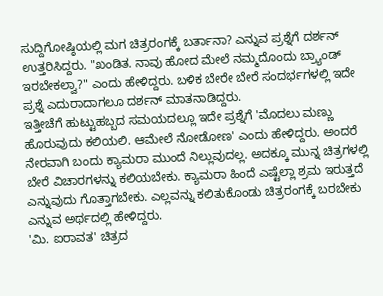ಸುದ್ದಿಗೋಷ್ಠಿಯಲ್ಲಿ ಮಗ ಚಿತ್ರರಂಗಕ್ಕೆ ಬರ್ತಾನಾ? ಎನ್ನುವ ಪ್ರಶ್ನೆಗೆ ದರ್ಶನ್ ಉತ್ತರಿಸಿದ್ದರು. "ಖಂಡಿತ. ನಾವು ಹೋದ ಮೇಲೆ ನಮ್ಮದೊಂದು ಬ್ರ್ಯಾಂಡ್ ಇರಬೇಕಲ್ವಾ?" ಎಂದು ಹೇಳಿದ್ದರು. ಬಳಿಕ ಬೇರೇ ಬೇರೆ ಸಂದರ್ಭಗಳಲ್ಲಿ ಇದೇ ಪ್ರಶ್ನೆ ಎದುರಾದಾಗಲೂ ದರ್ಶನ್ ಮಾತನಾಡಿದ್ದರು.
ಇತ್ತೀಚೆಗೆ ಹುಟ್ಟುಹಬ್ಬದ ಸಮಯದಲ್ಲೂ ಇದೇ ಪ್ರಶ್ನೆಗೆ 'ಮೊದಲು ಮಣ್ಣು ಹೊರುವುದು ಕಲಿಯಲಿ. ಆಮೇಲೆ ನೋಡೋಣ' ಎಂದು ಹೇಳಿದ್ದರು. ಅಂದರೆ ನೇರವಾಗಿ ಬಂದು ಕ್ಯಾಮರಾ ಮುಂದೆ ನಿಲ್ಲುವುದಲ್ಲ. ಅದಕ್ಕೂ ಮುನ್ನ ಚಿತ್ರಗಳಲ್ಲಿ ಬೇರೆ ವಿಚಾರಗಳನ್ನು ಕಲಿಯಬೇಕು. ಕ್ಯಾಮರಾ ಹಿಂದೆ ಎಷ್ಟೆಲ್ಲಾ ಶ್ರಮ ಇರುತ್ತದೆ ಎನ್ನುವುದು ಗೊತ್ತಾಗಬೇಕು. ಎಲ್ಲವನ್ನು ಕಲಿತುಕೊಂಡು ಚಿತ್ರರಂಗಕ್ಕೆ ಬರಬೇಕು ಎನ್ನುವ ಅರ್ಥದಲ್ಲಿ ಹೇಳಿದ್ದರು.
'ಮಿ. ಐರಾವತ' ಚಿತ್ರದ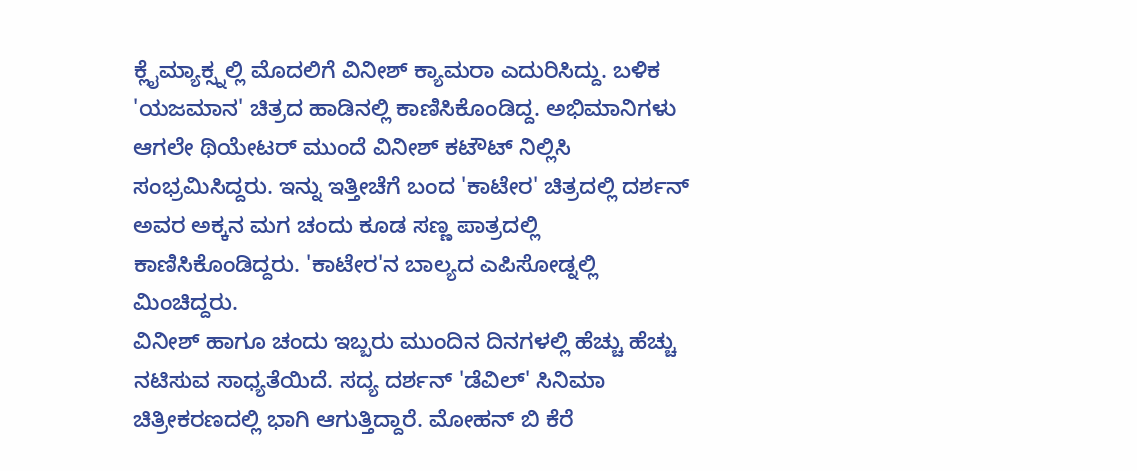ಕ್ಲೈಮ್ಯಾಕ್ಸ್ನಲ್ಲಿ ಮೊದಲಿಗೆ ವಿನೀಶ್ ಕ್ಯಾಮರಾ ಎದುರಿಸಿದ್ದು. ಬಳಿಕ 'ಯಜಮಾನ' ಚಿತ್ರದ ಹಾಡಿನಲ್ಲಿ ಕಾಣಿಸಿಕೊಂಡಿದ್ದ. ಅಭಿಮಾನಿಗಳು ಆಗಲೇ ಥಿಯೇಟರ್ ಮುಂದೆ ವಿನೀಶ್ ಕಟೌಟ್ ನಿಲ್ಲಿಸಿ ಸಂಭ್ರಮಿಸಿದ್ದರು. ಇನ್ನು ಇತ್ತೀಚೆಗೆ ಬಂದ 'ಕಾಟೇರ' ಚಿತ್ರದಲ್ಲಿ ದರ್ಶನ್ ಅವರ ಅಕ್ಕನ ಮಗ ಚಂದು ಕೂಡ ಸಣ್ಣ ಪಾತ್ರದಲ್ಲಿ ಕಾಣಿಸಿಕೊಂಡಿದ್ದರು. 'ಕಾಟೇರ'ನ ಬಾಲ್ಯದ ಎಪಿಸೋಡ್ನಲ್ಲಿ ಮಿಂಚಿದ್ದರು.
ವಿನೀಶ್ ಹಾಗೂ ಚಂದು ಇಬ್ಬರು ಮುಂದಿನ ದಿನಗಳಲ್ಲಿ ಹೆಚ್ಚು ಹೆಚ್ಚು ನಟಿಸುವ ಸಾಧ್ಯತೆಯಿದೆ. ಸದ್ಯ ದರ್ಶನ್ 'ಡೆವಿಲ್' ಸಿನಿಮಾ ಚಿತ್ರೀಕರಣದಲ್ಲಿ ಭಾಗಿ ಆಗುತ್ತಿದ್ದಾರೆ. ಮೋಹನ್ ಬಿ ಕೆರೆ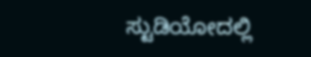ಸ್ಟುಡಿಯೋದಲ್ಲಿ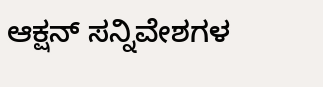ಆಕ್ಷನ್ ಸನ್ನಿವೇಶಗಳ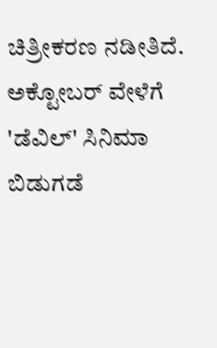ಚಿತ್ರೀಕರಣ ನಡೀತಿದೆ. ಅಕ್ಟೋಬರ್ ವೇಳೆಗೆ 'ಡೆವಿಲ್' ಸಿನಿಮಾ ಬಿಡುಗಡೆ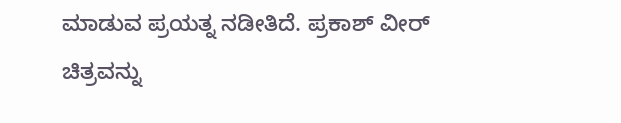ಮಾಡುವ ಪ್ರಯತ್ನ ನಡೀತಿದೆ. ಪ್ರಕಾಶ್ ವೀರ್ ಚಿತ್ರವನ್ನು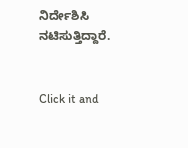ನಿರ್ದೇಶಿಸಿ ನಟಿಸುತ್ತಿದ್ದಾರೆ.


Click it and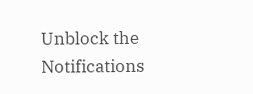Unblock the Notifications